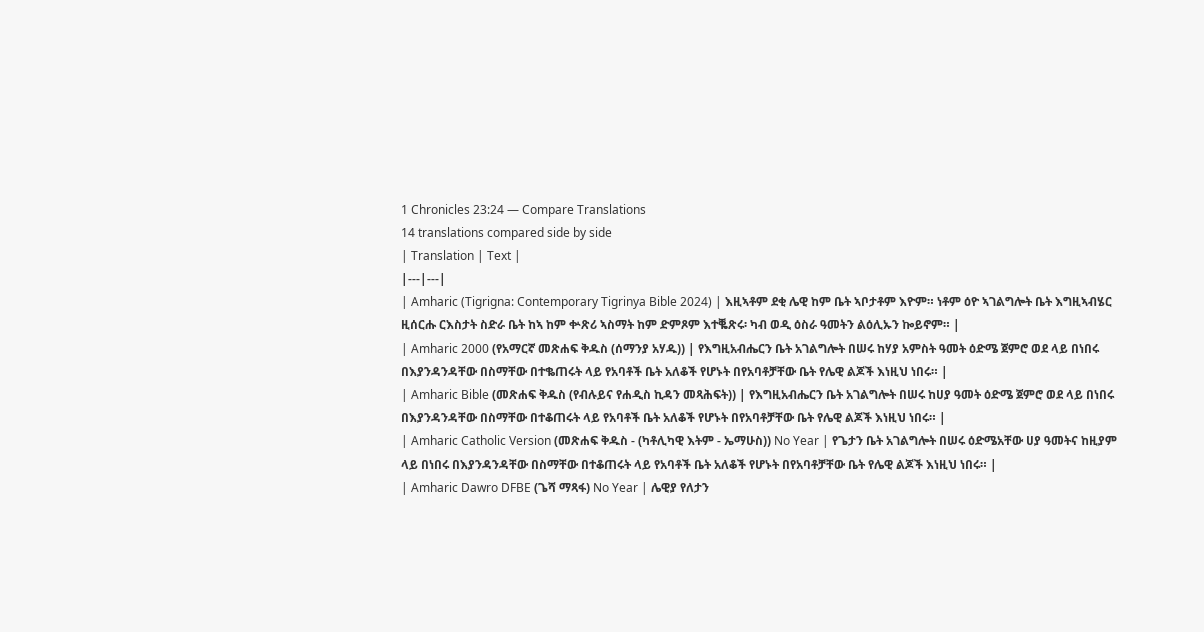1 Chronicles 23:24 — Compare Translations
14 translations compared side by side
| Translation | Text |
|---|---|
| Amharic (Tigrigna: Contemporary Tigrinya Bible 2024) | እዚኣቶም ደቂ ሌዊ ከም ቤት ኣቦታቶም እዮም። ነቶም ዕዮ ኣገልግሎት ቤት እግዚኣብሄር ዚሰርሑ ርእስታት ስድራ ቤት ከኣ ከም ቍጽሪ ኣስማት ከም ድምጾም እተቘጽሩ፡ ካብ ወዲ ዕስራ ዓመትን ልዕሊኡን ኰይኖም። |
| Amharic 2000 (የአማርኛ መጽሐፍ ቅዱስ (ሰማንያ አሃዱ)) | የእግዚአብሔርን ቤት አገልግሎት በሠሩ ከሃያ አምስት ዓመት ዕድሜ ጀምሮ ወደ ላይ በነበሩ በእያንዳንዳቸው በስማቸው በተቈጠሩት ላይ የአባቶች ቤት አለቆች የሆኑት በየአባቶቻቸው ቤት የሌዊ ልጆች እነዚህ ነበሩ። |
| Amharic Bible (መጽሐፍ ቅዱስ (የብሉይና የሐዲስ ኪዳን መጻሕፍት)) | የእግዚአብሔርን ቤት አገልግሎት በሠሩ ከሀያ ዓመት ዕድሜ ጀምሮ ወደ ላይ በነበሩ በእያንዳንዳቸው በስማቸው በተቆጠሩት ላይ የአባቶች ቤት አለቆች የሆኑት በየአባቶቻቸው ቤት የሌዊ ልጆች እነዚህ ነበሩ። |
| Amharic Catholic Version (መጽሐፍ ቅዱስ - (ካቶሊካዊ እትም - ኤማሁስ)) No Year | የጌታን ቤት አገልግሎት በሠሩ ዕድሜአቸው ሀያ ዓመትና ከዚያም ላይ በነበሩ በእያንዳንዳቸው በስማቸው በተቆጠሩት ላይ የአባቶች ቤት አለቆች የሆኑት በየአባቶቻቸው ቤት የሌዊ ልጆች እነዚህ ነበሩ። |
| Amharic Dawro DFBE (ጌሻ ማጻፋ) No Year | ሌዊያ የለታን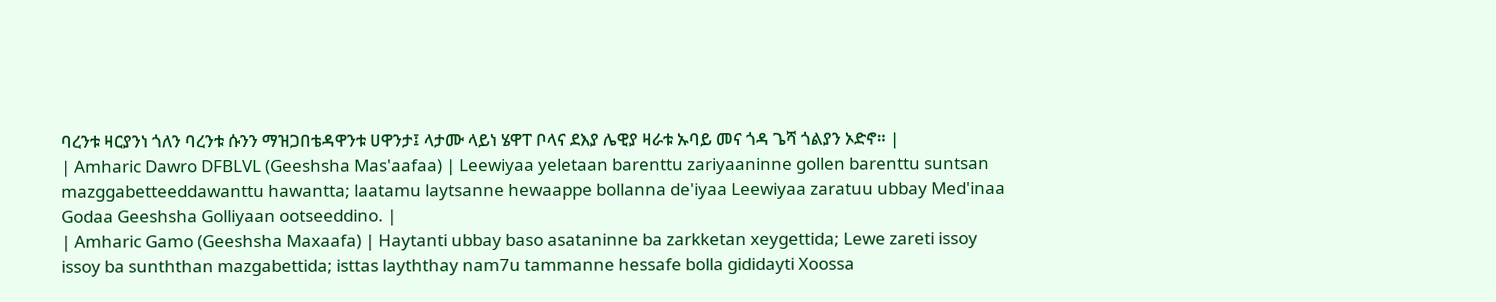ባረንቱ ዛርያንነ ጎለን ባረንቱ ሱንን ማዝጋበቴዳዋንቱ ሀዋንታ፤ ላታሙ ላይነ ሄዋፐ ቦላና ደእያ ሌዊያ ዛራቱ ኡባይ መና ጎዳ ጌሻ ጎልያን ኦድኖ። |
| Amharic Dawro DFBLVL (Geeshsha Mas'aafaa) | Leewiyaa yeletaan barenttu zariyaaninne gollen barenttu suntsan mazggabetteeddawanttu hawantta; laatamu laytsanne hewaappe bollanna de'iyaa Leewiyaa zaratuu ubbay Med'inaa Godaa Geeshsha Golliyaan ootseeddino. |
| Amharic Gamo (Geeshsha Maxaafa) | Haytanti ubbay baso asataninne ba zarkketan xeygettida; Lewe zareti issoy issoy ba sunththan mazgabettida; isttas layththay nam7u tammanne hessafe bolla gididayti Xoossa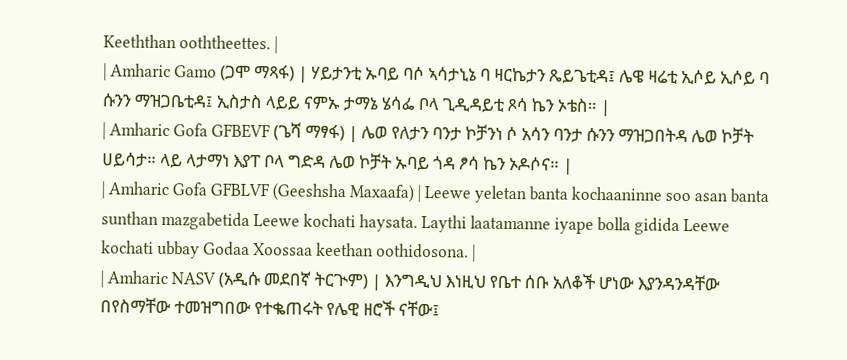Keeththan ooththeettes. |
| Amharic Gamo (ጋሞ ማጻፋ) | ሃይታንቲ ኡባይ ባሶ ኣሳታኒኔ ባ ዛርኬታን ጼይጌቲዳ፤ ሌዌ ዛሬቲ ኢሶይ ኢሶይ ባ ሱንን ማዝጋቤቲዳ፤ ኢስታስ ላይይ ናምኡ ታማኔ ሄሳፌ ቦላ ጊዲዳይቲ ጾሳ ኬን ኦቴስ። |
| Amharic Gofa GFBEVF (ጌሻ ማፃፋ) | ሌወ የለታን ባንታ ኮቻንነ ሶ አሳን ባንታ ሱንን ማዝጋበትዳ ሌወ ኮቻት ሀይሳታ። ላይ ላታማነ እያፐ ቦላ ግድዳ ሌወ ኮቻት ኡባይ ጎዳ ፆሳ ኬን ኦዶሶና። |
| Amharic Gofa GFBLVF (Geeshsha Maxaafa) | Leewe yeletan banta kochaaninne soo asan banta sunthan mazgabetida Leewe kochati haysata. Laythi laatamanne iyape bolla gidida Leewe kochati ubbay Godaa Xoossaa keethan oothidosona. |
| Amharic NASV (አዲሱ መደበኛ ትርጒም) | እንግዲህ እነዚህ የቤተ ሰቡ አለቆች ሆነው እያንዳንዳቸው በየስማቸው ተመዝግበው የተቈጠሩት የሌዊ ዘሮች ናቸው፤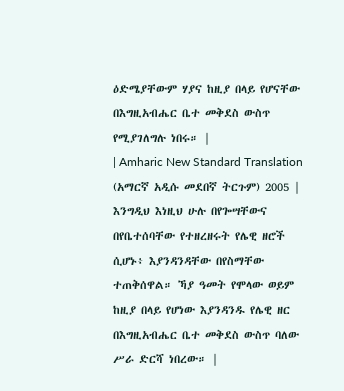ዕድሜያቸውም ሃያና ከዚያ በላይ የሆናቸው በእግዚአብሔር ቤተ መቅደስ ውስጥ የሚያገለግሉ ነበሩ። |
| Amharic New Standard Translation (አማርኛ አዲሱ መደበኛ ትርጉም) 2005 | እንግዲህ እነዚህ ሁሉ በየጐሣቸውና በየቤተሰባቸው የተዘረዘሩት የሌዊ ዘሮች ሲሆኑ፥ እያንዳንዳቸው በየስማቸው ተጠቅሰዋል። ኻያ ዓመት የሞላው ወይም ከዚያ በላይ የሆነው እያንዳንዱ የሌዊ ዘር በእግዚአብሔር ቤተ መቅደስ ውስጥ ባለው ሥራ ድርሻ ነበረው። |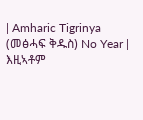| Amharic Tigrinya (መፅሓፍ ቅዱስ) No Year | እዚኣቶም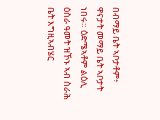በብማይ ቤት ኣቦታቶም፥ ዋናታት መማይ ቤት ኣቦታት ነበሩ። ዕድሜኣቶም ልዕሊ ዕስራ ዓመት ዝኾኑ ኣብ ስራሕ ቤት እግዚኣብሄር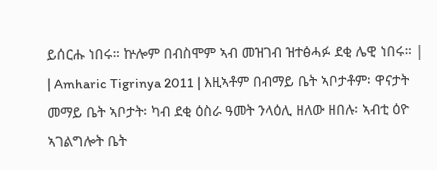ይሰርሑ ነበሩ። ኵሎም በብስሞም ኣብ መዝገብ ዝተፅሓፉ ደቂ ሌዊ ነበሩ። |
| Amharic Tigrinya 2011 | እዚኣቶም በብማይ ቤት ኣቦታቶም፡ ዋናታት መማይ ቤት ኣቦታት፡ ካብ ደቂ ዕስራ ዓመት ንላዕሊ ዘለው ዘበሉ፡ ኣብቲ ዕዮ ኣገልግሎት ቤት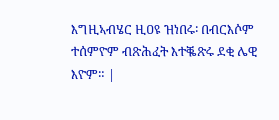እግዚኣብሄር ዚዐዩ ዝነበሩ፡ በብርእሶም ተሰምዮም ብጽሕፈት እተቘጽሩ ደቂ ሌዊ እዮም። |